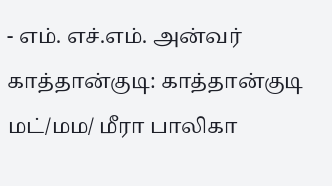- எம். எச்.எம். அன்வர்
காத்தான்குடி: காத்தான்குடி மட்/மம/ மீரா பாலிகா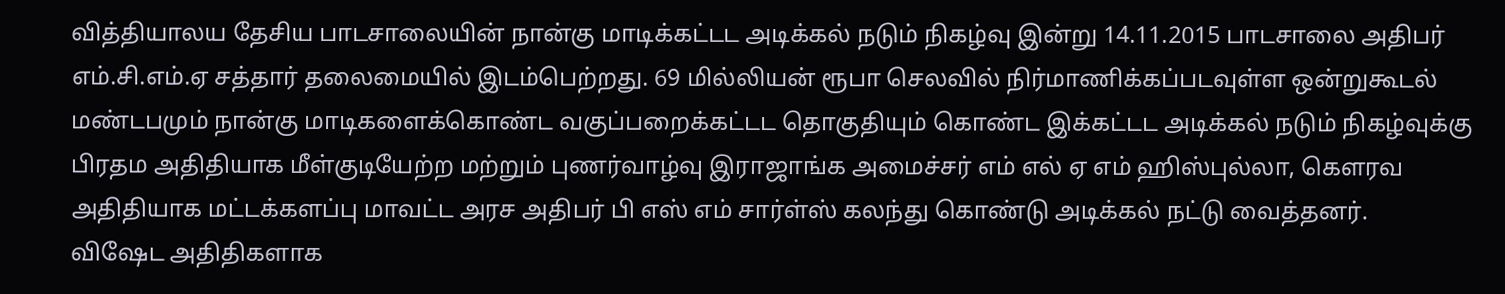வித்தியாலய தேசிய பாடசாலையின் நான்கு மாடிக்கட்டட அடிக்கல் நடும் நிகழ்வு இன்று 14.11.2015 பாடசாலை அதிபர் எம்.சி.எம்.ஏ சத்தார் தலைமையில் இடம்பெற்றது. 69 மில்லியன் ரூபா செலவில் நிர்மாணிக்கப்படவுள்ள ஒன்றுகூடல் மண்டபமும் நான்கு மாடிகளைக்கொண்ட வகுப்பறைக்கட்டட தொகுதியும் கொண்ட இக்கட்டட அடிக்கல் நடும் நிகழ்வுக்கு பிரதம அதிதியாக மீள்குடியேற்ற மற்றும் புணர்வாழ்வு இராஜாங்க அமைச்சர் எம் எல் ஏ எம் ஹிஸ்புல்லா, கௌரவ அதிதியாக மட்டக்களப்பு மாவட்ட அரச அதிபர் பி எஸ் எம் சார்ள்ஸ் கலந்து கொண்டு அடிக்கல் நட்டு வைத்தனர்.
விஷேட அதிதிகளாக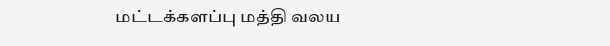மட்டக்களப்பு மத்தி வலய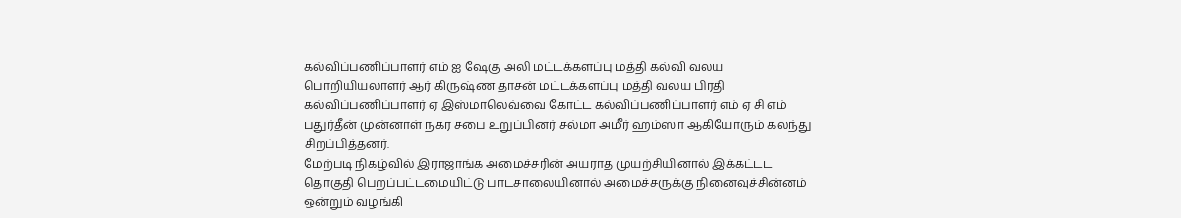கல்விப்பணிப்பாளர் எம் ஐ ஷேகு அலி மட்டக்களப்பு மத்தி கல்வி வலய பொறியியலாளர் ஆர் கிருஷ்ண தாசன் மட்டக்களப்பு மத்தி வலய பிரதி கல்விப்பணிப்பாளர் ஏ இஸ்மாலெவ்வை கோட்ட கல்விப்பணிப்பாளர் எம் ஏ சி எம் பதுர்தீன் முன்னாள் நகர சபை உறுப்பினர் சல்மா அமீர் ஹம்ஸா ஆகியோரும் கலந்து சிறப்பித்தனர்.
மேற்படி நிகழ்வில் இராஜாங்க அமைச்சரின் அயராத முயற்சியினால் இக்கட்டட தொகுதி பெறப்பட்டமையிட்டு பாடசாலையினால் அமைச்சருக்கு நினைவுச்சின்னம் ஒன்றும் வழங்கி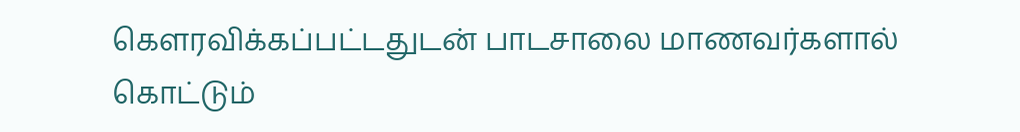கௌரவிக்கப்பட்டதுடன் பாடசாலை மாணவர்களால் கொட்டும்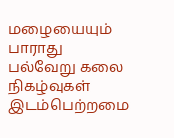மழையையும் பாராது பல்வேறு கலை நிகழ்வுகள் இடம்பெற்றமை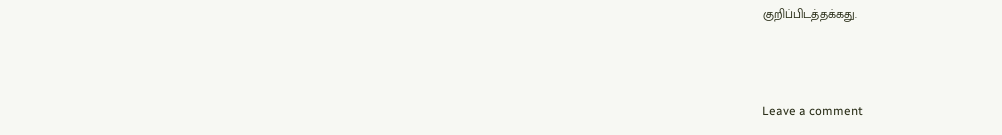குறிப்பிடத்தக்கது.



Leave a comment